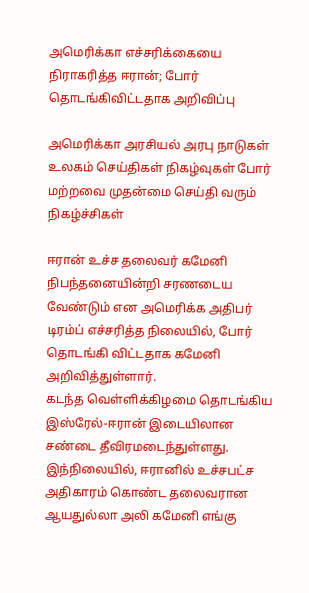அமெரிக்கா எச்சரிக்கையை நிராகரித்த ஈரான்; போர் தொடங்கிவிட்டதாக அறிவிப்பு

அமெரிக்கா அரசியல் அரபு நாடுகள் உலகம் செய்திகள் நிகழ்வுகள் போர் மற்றவை முதன்மை செய்தி வரும் நிகழ்ச்சிகள்

ஈரான் உச்ச தலைவர் கமேனி நிபந்தனையின்றி சரணடைய வேண்டும் என அமெரிக்க அதிபர் டிரம்ப் எச்சரித்த நிலையில், போர் தொடங்கி விட்டதாக கமேனி அறிவித்துள்ளார்.
கடந்த வெள்ளிக்கிழமை தொடங்கிய இஸ்ரேல்-ஈரான் இடையிலான சண்டை தீவிரமடைந்துள்ளது. இந்நிலையில், ஈரானில் உச்சபட்ச அதிகாரம் கொண்ட தலைவரான ஆயதுல்லா அலி கமேனி எங்கு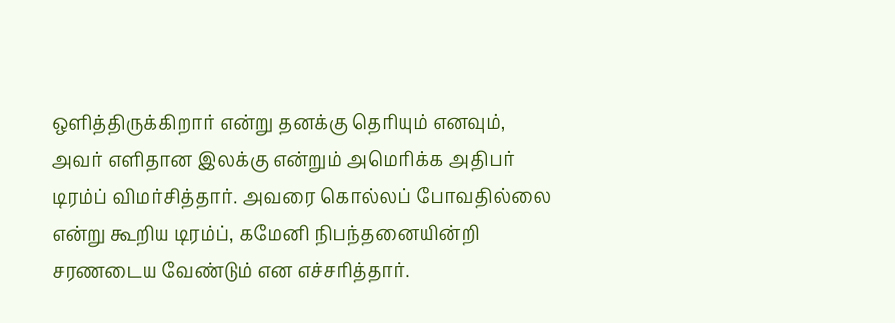ஒளித்திருக்கிறார் என்று தனக்கு தெரியும் எனவும், அவர் எளிதான இலக்கு என்றும் அமெரிக்க அதிபர் டிரம்ப் விமர்சித்தார். அவரை கொல்லப் போவதில்லை என்று கூறிய டிரம்ப், கமேனி நிபந்தனையின்றி சரணடைய வேண்டும் என எச்சரித்தார்.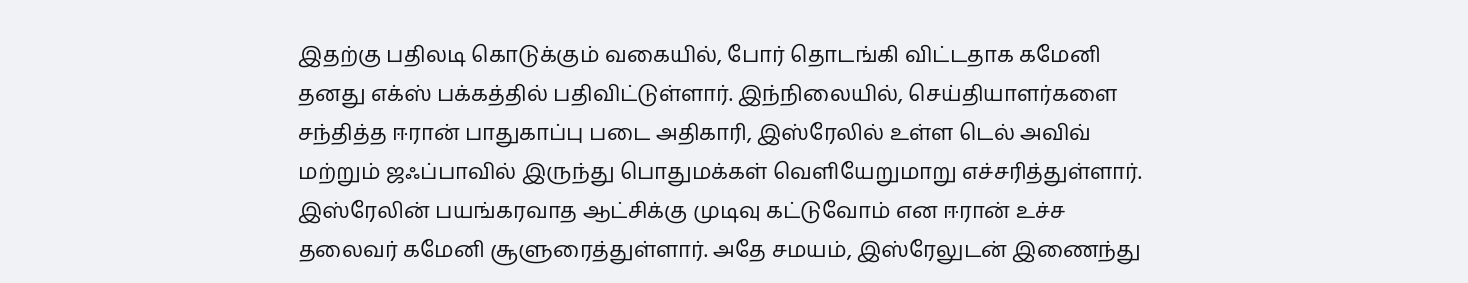இதற்கு பதிலடி கொடுக்கும் வகையில், போர் தொடங்கி விட்டதாக கமேனி தனது எக்ஸ் பக்கத்தில் பதிவிட்டுள்ளார். இந்நிலையில், செய்தியாளர்களை சந்தித்த ஈரான் பாதுகாப்பு படை அதிகாரி, இஸ்ரேலில் உள்ள டெல் அவிவ் மற்றும் ஜஃப்பாவில் இருந்து பொதுமக்கள் வெளியேறுமாறு எச்சரித்துள்ளார்.
இஸ்ரேலின் பயங்கரவாத ஆட்சிக்கு முடிவு கட்டுவோம் என ஈரான் உச்ச தலைவர் கமேனி சூளுரைத்துள்ளார். அதே சமயம், இஸ்ரேலுடன் இணைந்து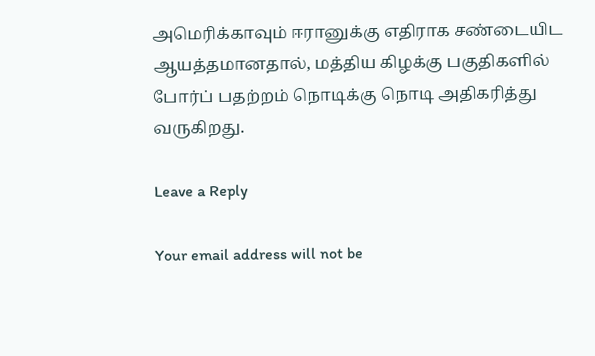அமெரிக்காவும் ஈரானுக்கு எதிராக சண்டையிட ஆயத்தமானதால், மத்திய கிழக்கு பகுதிகளில் போர்ப் பதற்றம் நொடிக்கு நொடி அதிகரித்து வருகிறது.

Leave a Reply

Your email address will not be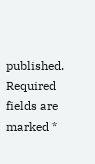published. Required fields are marked *